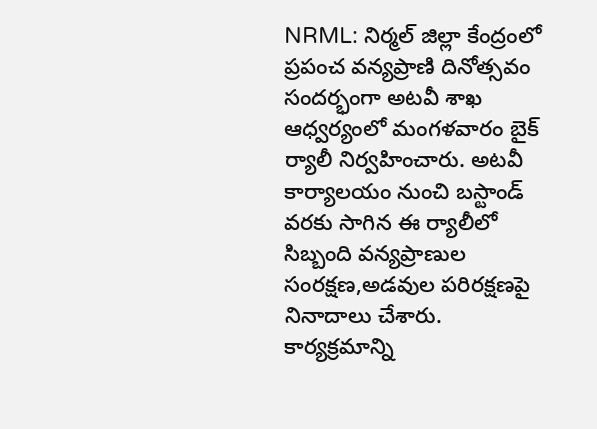NRML: నిర్మల్ జిల్లా కేంద్రంలో ప్రపంచ వన్యప్రాణి దినోత్సవం సందర్భంగా అటవీ శాఖ ఆధ్వర్యంలో మంగళవారం బైక్ ర్యాలీ నిర్వహించారు. అటవీ కార్యాలయం నుంచి బస్టాండ్ వరకు సాగిన ఈ ర్యాలీలో సిబ్బంది వన్యప్రాణుల సంరక్షణ,అడవుల పరిరక్షణపై నినాదాలు చేశారు. కార్యక్రమాన్ని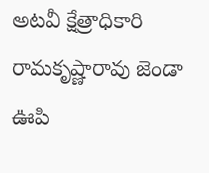అటవీ క్షేత్రాధికారి రామకృష్ణారావు జెండా ఊపి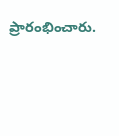ప్రారంభించారు.